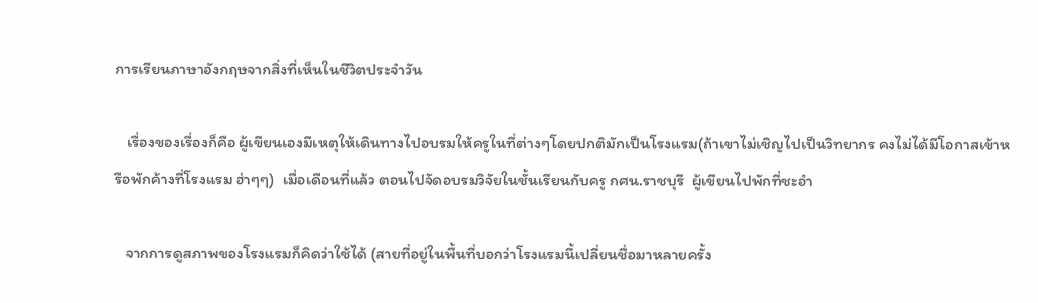การเรียนภาษาอังกฤษจากสิ่งที่เห็นในชีวิตประจำวัน

   เรื่องของเรื่องก็คือ ผู้เขียนเองมีเหตุให้เดินทางไปอบรมให้ครูในที่ต่างๆโดยปกติมักเป็นโรงแรม(ถ้าเขาไม่เชิญไปเป็นวิทยากร คงไม่ได้มีโอกาสเข้าหรือพักค้างที่โรงแรม ฮ่าๆๆ)  เมื่อเดือนที่แล้ว ตอนไปจัดอบรมวิจัยในชั้นเรียนกับครู กศน.ราชบุรี  ผู้เขียนไปพักที่ชะอำ

   จากการดูสภาพของโรงแรมก็คิดว่าใช้ได้ (สายที่อยู่ในพื้นที่บอกว่าโรงแรมนี้เปลี่ยนชื่อมาหลายครั้ง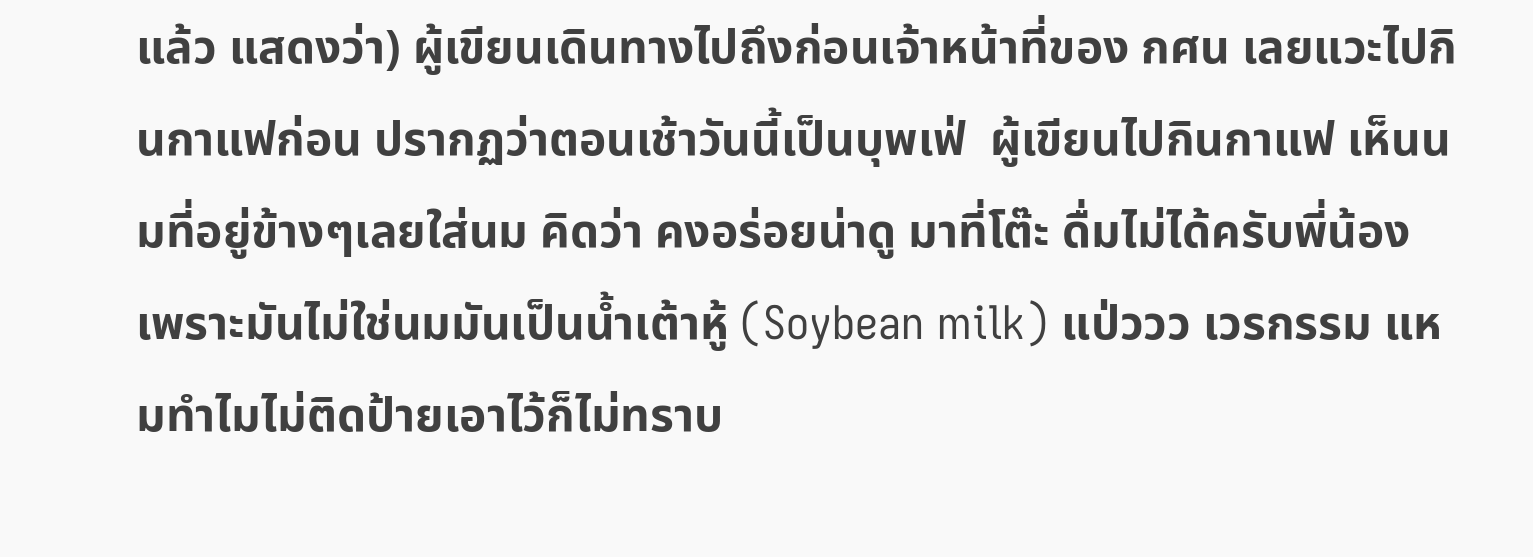แล้ว แสดงว่า) ผู้เขียนเดินทางไปถึงก่อนเจ้าหน้าที่ของ กศน เลยแวะไปกินกาแฟก่อน ปรากฏว่าตอนเช้าวันนี้เป็นบุพเฟ่  ผู้เขียนไปกินกาแฟ เห็นนมที่อยู่ข้างๆเลยใส่นม คิดว่า คงอร่อยน่าดู มาที่โต๊ะ ดื่มไม่ได้ครับพี่น้อง   เพราะมันไม่ใช่นมมันเป็นน้ำเต้าหู้ (Soybean milk) แป่ววว เวรกรรม แหมทำไมไม่ติดป้ายเอาไว้ก็ไม่ทราบ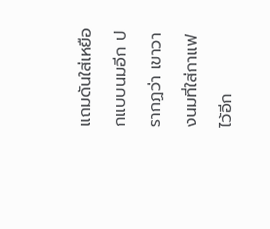แถมดันใส่เหยือกแบบนมอีก ปรากฏว่า เขาวางนมที่ใส่กาแฟไว้อีก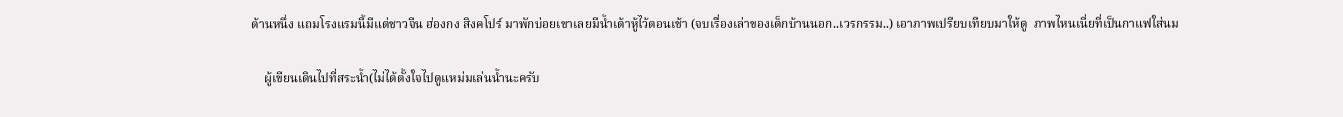ด้านหนึ่ง แถมโรงแรมนี้มีแต่ชาวจีน ฮ่องกง สิงคโปร์ มาพักบ่อยเขาเลยมีน้ำเต้าหู้ไว้ตอนเช้า (จบเรื่องเล่าของเด็กบ้านนอก..เวรกรรม..) เอาภาพเปรียบเทียบมาให้ดู  ภาพไหนเนี่ยที่เป็นกาแฟใส่นม

    ผู้เขียนเดินไปที่สระน้ำ(ไม่ได้ตั้งใจไปดูแหม่มเล่นน้ำนะครับ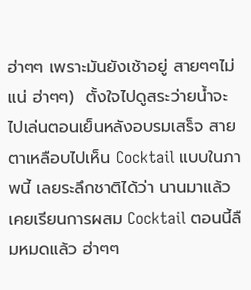ฮ่าๆๆ เพราะมันยังเช้าอยู่ สายๆๆไม่แน่ ฮ่าๆๆ)  ตั้งใจไปดูสระว่ายน้ำจะไปเล่นตอนเย็นหลังอบรมเสร็จ สายตาเหลือบไปเห็น Cocktail แบบในภาพนี้ เลยระลึกชาติได้ว่า นานมาแล้วเคยเรียนการผสม Cocktail ตอนนี้ลืมหมดแล้ว ฮ่าๆๆ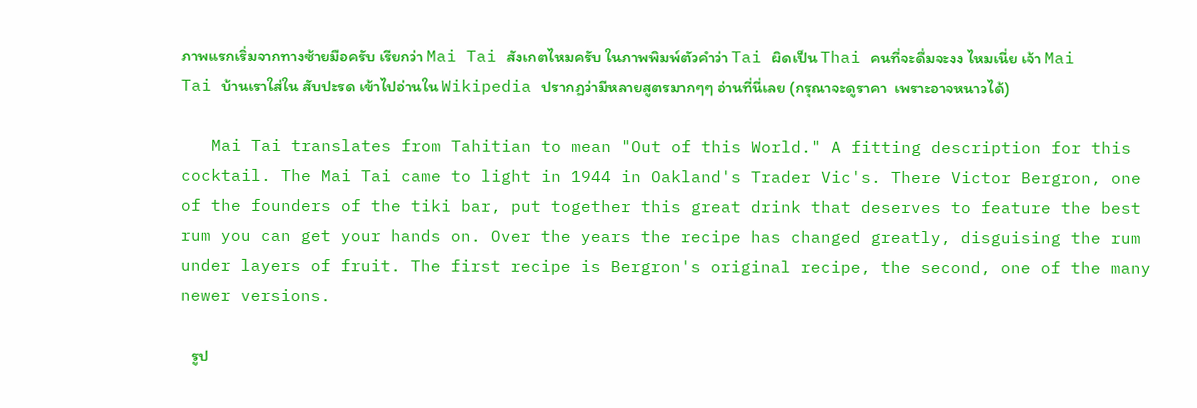ภาพแรกเริ่มจากทางซ้ายมือครับ เรียกว่า Mai Tai สังเกตไหมครับ ในภาพพิมพ์ตัวคำว่า Tai ผิดเป็น Thai คนที่จะดื่มจะงง ไหมเนี่ย เจ้า Mai Tai บ้านเราใส่ใน สับปะรด เข้าไปอ่านใน Wikipedia ปรากฏว่ามีหลายสูตรมากๆๆ อ่านที่นี่เลย (กรุณาจะดูราคา  เพราะอาจหนาวได้)

   Mai Tai translates from Tahitian to mean "Out of this World." A fitting description for this cocktail. The Mai Tai came to light in 1944 in Oakland's Trader Vic's. There Victor Bergron, one of the founders of the tiki bar, put together this great drink that deserves to feature the best rum you can get your hands on. Over the years the recipe has changed greatly, disguising the rum under layers of fruit. The first recipe is Bergron's original recipe, the second, one of the many newer versions.

   รูป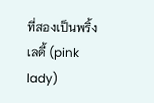ที่สองเป็นพริ้งเลดี้ (pink lady)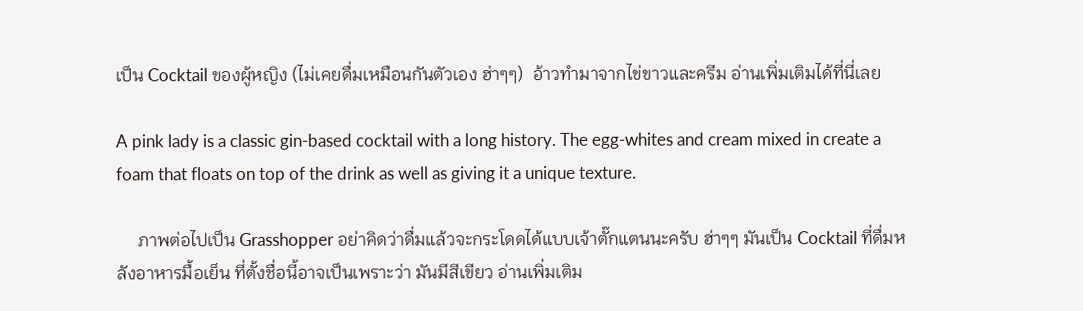เป็น Cocktail ของผู้หญิง (ไม่เคยดื่มเหมือนกันตัวเอง ฮ่าๆๆ)  อ้าวทำมาจากไข่ขาวและครีม อ่านเพิ่มเติมได้ที่นี่เลย

A pink lady is a classic gin-based cocktail with a long history. The egg-whites and cream mixed in create a foam that floats on top of the drink as well as giving it a unique texture.

     ภาพต่อไปเป็น Grasshopper อย่าคิดว่าดื่มแล้วจะกระโดดได้แบบเจ้าตั๊กแตนนะครับ ฮ่าๆๆ มันเป็น Cocktail ที่ดื่มหลังอาหารมื้อเย็น ที่ตั้งชื่อนี้อาจเป็นเพราะว่า มันมีสีเขียว อ่านเพิ่มเติม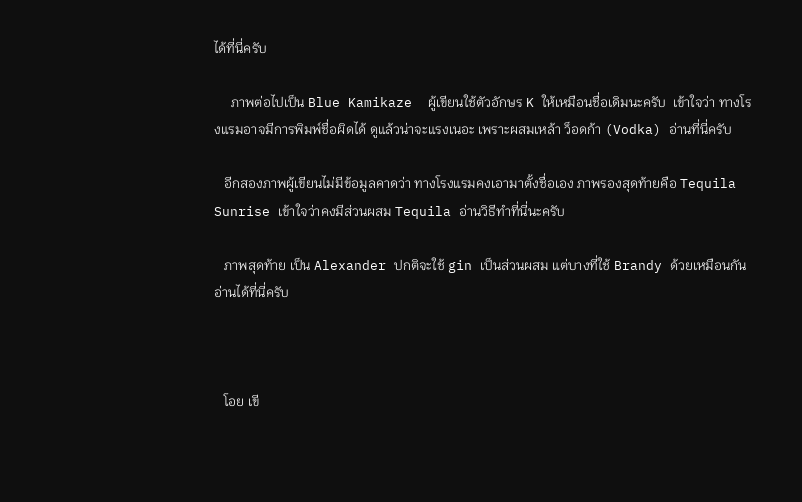ได้ที่นี่ครับ

     ภาพต่อไปเป็น Blue Kamikaze  ผู้เขียนใช้ตัวอักษร K ให้เหมือนชื่อเดิมนะครับ  เข้าใจว่า ทางโรงแรมอาจมีการพิมพ์ชื่อผิดได้ ดูแล้วน่าจะแรงเนอะ เพราะผสมเหล้า ว็อดก้า (Vodka) อ่านที่นี่ครับ

   อีกสองภาพผู้เขียนไม่มีข้อมูลคาดว่า ทางโรงแรมคงเอามาตั้งชื่อเอง ภาพรองสุดท้ายคือ Tequila Sunrise เข้าใจว่าคงมีส่วนผสม Tequila อ่านวิธีทำที่นี่นะครับ

   ภาพสุดท้าย เป็น Alexander ปกติจะใช้ gin เป็นส่วนผสม แต่บางที่ใช้ Brandy ด้วยเหมือนกัน  อ่านได้ที่นี่ครับ



   โอย เขี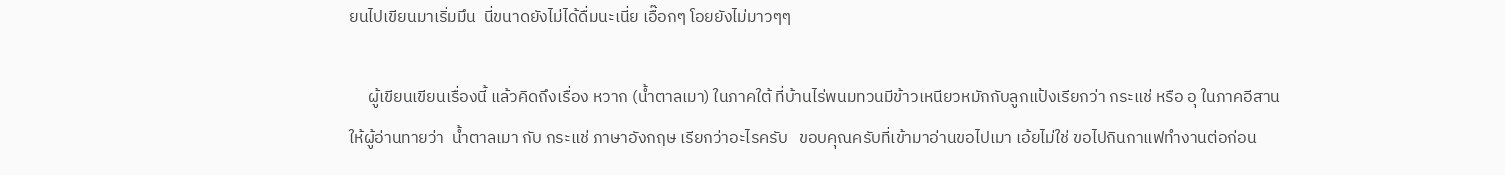ยนไปเขียนมาเริ่มมึน  นี่ขนาดยังไม่ได้ดื่มนะเนี่ย เอื๊อกๆ โอยยังไม่มาวๆๆ

     ผู้เขียนเขียนเรื่องนี้ แล้วคิดถึงเรื่อง หวาก (น้ำตาลเมา) ในภาคใต้ ที่บ้านไร่พนมทวนมีข้าวเหนียวหมักกับลูกแป้งเรียกว่า กระแช่ หรือ อุ ในภาคอีสาน  ให้ผู้อ่านทายว่า  น้ำตาลเมา กับ กระแช่ ภาษาอังกฤษ เรียกว่าอะไรครับ   ขอบคุณครับที่เข้ามาอ่านขอไปเมา เอ้ยไม่ใช่ ขอไปกินกาแฟทำงานต่อก่อน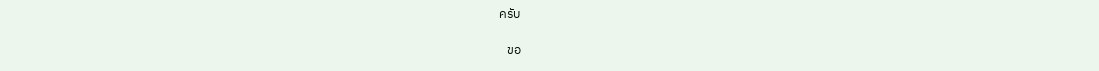ครับ

   ขอ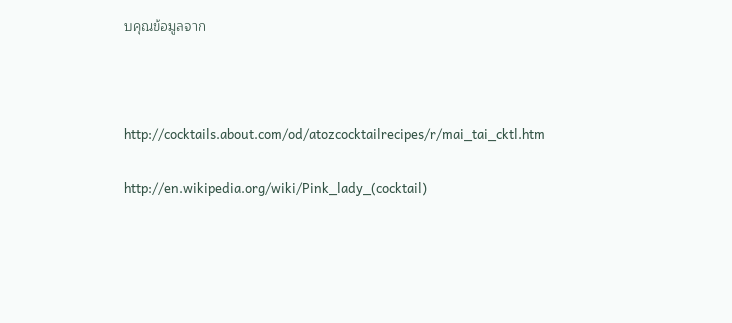บคุณข้อมูลจาก



http://cocktails.about.com/od/atozcocktailrecipes/r/mai_tai_cktl.htm

http://en.wikipedia.org/wiki/Pink_lady_(cocktail)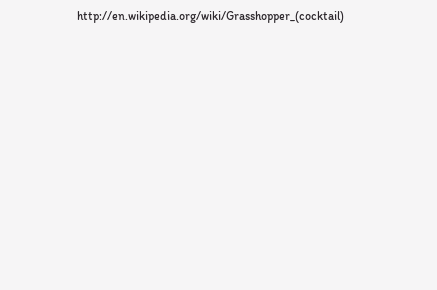http://en.wikipedia.org/wiki/Grasshopper_(cocktail)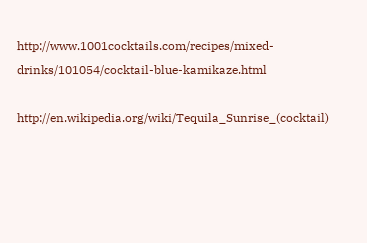http://www.1001cocktails.com/recipes/mixed-drinks/101054/cocktail-blue-kamikaze.html

http://en.wikipedia.org/wiki/Tequila_Sunrise_(cocktail)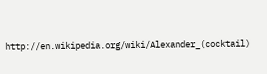http://en.wikipedia.org/wiki/Alexander_(cocktail)